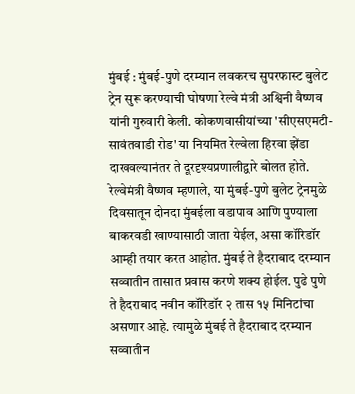मुंबई : मुंबई-पुणे दरम्यान लवकरच सुपरफास्ट बुलेट ट्रेन सुरू करण्याची घोषणा रेल्वे मंत्री अश्विनी वैष्णव यांनी गुरुवारी केली. कोकणवासीयांच्या 'सीएसएमटी-सावंतवाडी रोड' या नियमित रेल्वेला हिरवा झेंडा दाखवल्यानंतर ते दूरदृश्यप्रणालीद्वारे बोलत होते.
रेल्वेमंत्री वैष्णव म्हणाले, या मुंबई-पुणे बुलेट ट्रेनमुळे दिवसातून दोनदा मुंबईला वडापाव आणि पुण्याला बाकरवडी खाण्यासाठी जाता येईल, असा कॉरिडॉर आम्ही तयार करत आहोत. मुंबई ते हैदराबाद दरम्यान सव्वातीन तासात प्रवास करणे शक्य होईल. पुढे पुणे ते हैदराबाद नवीन कॉरिडॉर २ तास १५ मिनिटांचा असणार आहे. त्यामुळे मुंबई ते हैदराबाद दरम्यान सव्वातीन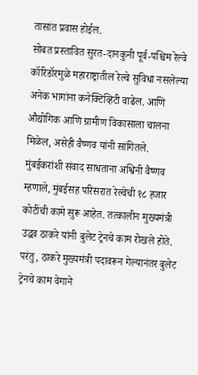तासांत प्रवास होईल.
सोबत प्रस्तावित सुरत-दानकुनी पूर्व-पश्चिम रेल्वे कॉरिडॉरमुळे महाराष्ट्रातील रेल्वे सुविधा नसलेल्या अनेक भागांना कनेक्टिव्हिटी वाढेल. आणि औद्योगिक आणि ग्रामीण विकासाला चालना मिळेल, असेही वैष्णव यांनी सांगितले.
मुंबईकरांशी संवाद साधताना अश्विनी वैष्णव म्हणाले, मुंबईसह परिसरात रेल्वेची १८ हजार कोटींची कामे सुरू आहेत. तत्कालीन मुख्यमंत्री उद्धव ठाकरे यांनी बुलेट ट्रेनचे काम रोखले होते. परंतु, ठाकरे मुख्यमंत्री पदावरून गेल्यानंतर बुलेट ट्रेनचे काम वेगाने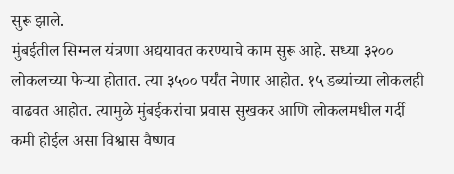सुरू झाले.
मुंबईतील सिग्नल यंत्रणा अद्ययावत करण्याचे काम सुरू आहे. सध्या ३२०० लोकलच्या फेऱ्या होतात. त्या ३५०० पर्यंत नेणार आहोत. १५ डब्यांच्या लोकलही वाढवत आहोत. त्यामुळे मुंबईकरांचा प्रवास सुखकर आणि लोकलमधील गर्दी कमी होईल असा विश्वास वैष्णव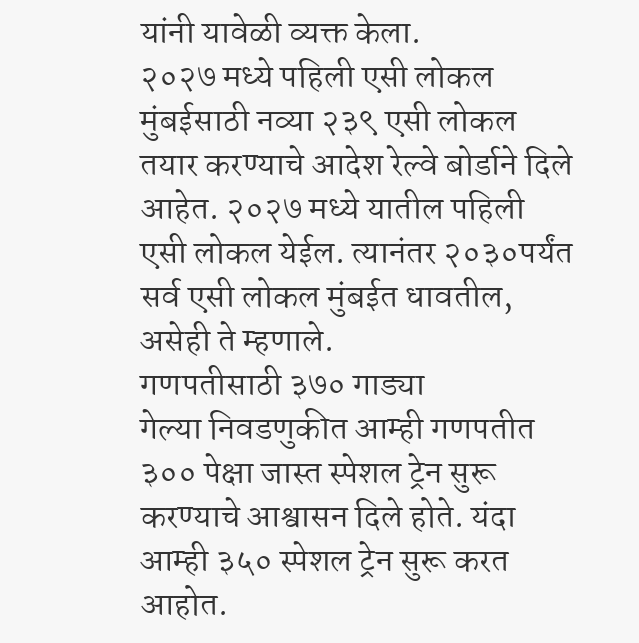यांनी यावेळी व्यक्त केला.
२०२७ मध्ये पहिली एसी लोकल
मुंबईसाठी नव्या २३९ एसी लोकल तयार करण्याचे आदेश रेल्वे बोर्डाने दिले आहेत. २०२७ मध्ये यातील पहिली एसी लोकल येईल. त्यानंतर २०३०पर्यंत सर्व एसी लोकल मुंबईत धावतील, असेही ते म्हणाले.
गणपतीसाठी ३७० गाड्या
गेल्या निवडणुकीत आम्ही गणपतीत ३०० पेक्षा जास्त स्पेशल ट्रेन सुरू करण्याचे आश्वासन दिले होते. यंदा आम्ही ३५० स्पेशल ट्रेन सुरू करत आहोत.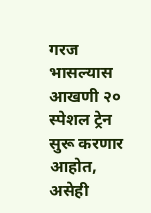गरज भासल्यास आखणी २० स्पेशल ट्रेन सुरू करणार आहोत, असेही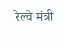रेल्वे मंत्री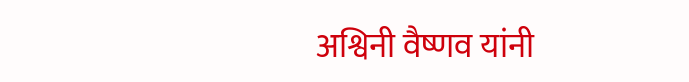अश्विनी वैष्णव यांनी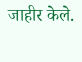जाहीर केले.